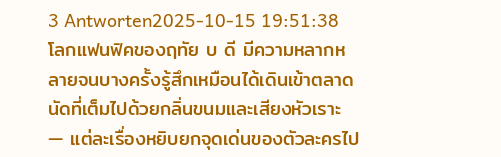3 Antworten2025-10-15 19:51:38
โลกแฟนฟิคของฤทัย บ ดี มีความหลากหลายจนบางครั้งรู้สึกเหมือนได้เดินเข้าตลาดนัดที่เต็มไปด้วยกลิ่นขนมและเสียงหัวเราะ — แต่ละเรื่องหยิบยกจุดเด่นของตัวละครไป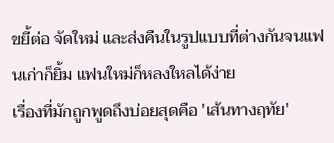ขยี้ต่อ จัดใหม่ และส่งคืนในรูปแบบที่ต่างกันจนแฟนเก่าก็ยิ้ม แฟนใหม่ก็หลงใหลได้ง่าย
เรื่องที่มักถูกพูดถึงบ่อยสุดคือ 'เส้นทางฤทัย'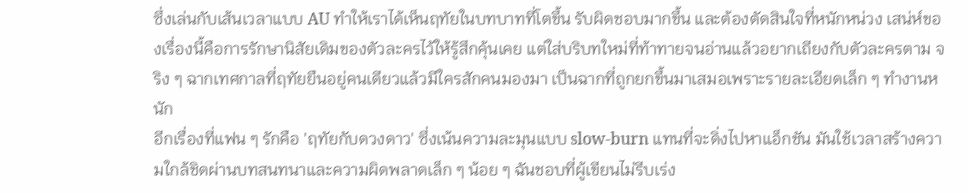ซึ่งเล่นกับเส้นเวลาแบบ AU ทำให้เราได้เห็นฤทัยในบทบาทที่โตขึ้น รับผิดชอบมากขึ้น และต้องตัดสินใจที่หนักหน่วง เสน่ห์ของเรื่องนี้คือการรักษานิสัยเดิมของตัวละครไว้ให้รู้สึกคุ้นเคย แต่ใส่บริบทใหม่ที่ท้าทายจนอ่านแล้วอยากเถียงกับตัวละครตาม จริง ๆ ฉากเทศกาลที่ฤทัยยืนอยู่คนเดียวแล้วมีใครสักคนมองมา เป็นฉากที่ถูกยกขึ้นมาเสมอเพราะรายละเอียดเล็ก ๆ ทำงานหนัก
อีกเรื่องที่แฟน ๆ รักคือ 'ฤทัยกับดวงดาว' ซึ่งเน้นความละมุนแบบ slow-burn แทนที่จะดิ่งไปหาแอ็กชัน มันใช้เวลาสร้างความใกล้ชิดผ่านบทสนทนาและความผิดพลาดเล็ก ๆ น้อย ๆ ฉันชอบที่ผู้เขียนไม่รีบเร่ง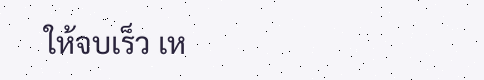ให้จบเร็ว เห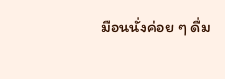มือนนั่งค่อย ๆ ดื่ม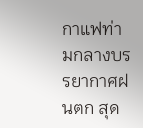กาแฟท่ามกลางบรรยากาศฝนตก สุด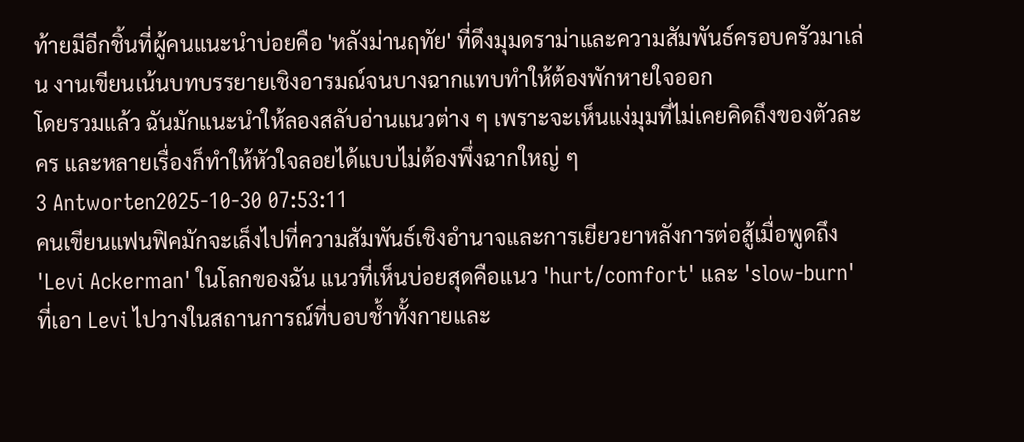ท้ายมีอีกชิ้นที่ผู้คนแนะนำบ่อยคือ 'หลังม่านฤทัย' ที่ดึงมุมดราม่าและความสัมพันธ์ครอบครัวมาเล่น งานเขียนเน้นบทบรรยายเชิงอารมณ์จนบางฉากแทบทำให้ต้องพักหายใจออก
โดยรวมแล้ว ฉันมักแนะนำให้ลองสลับอ่านแนวต่าง ๆ เพราะจะเห็นแง่มุมที่ไม่เคยคิดถึงของตัวละคร และหลายเรื่องก็ทำให้หัวใจลอยได้แบบไม่ต้องพึ่งฉากใหญ่ ๆ
3 Antworten2025-10-30 07:53:11
คนเขียนแฟนฟิคมักจะเล็งไปที่ความสัมพันธ์เชิงอำนาจและการเยียวยาหลังการต่อสู้เมื่อพูดถึง 'Levi Ackerman' ในโลกของฉัน แนวที่เห็นบ่อยสุดคือแนว 'hurt/comfort' และ 'slow-burn' ที่เอา Levi ไปวางในสถานการณ์ที่บอบช้ำทั้งกายและ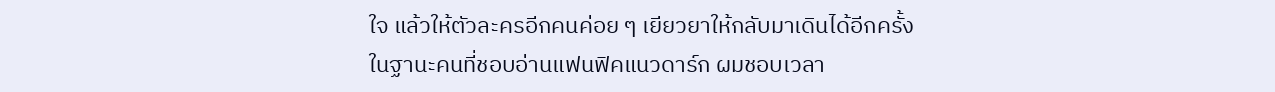ใจ แล้วให้ตัวละครอีกคนค่อย ๆ เยียวยาให้กลับมาเดินได้อีกครั้ง
ในฐานะคนที่ชอบอ่านแฟนฟิคแนวดาร์ก ผมชอบเวลา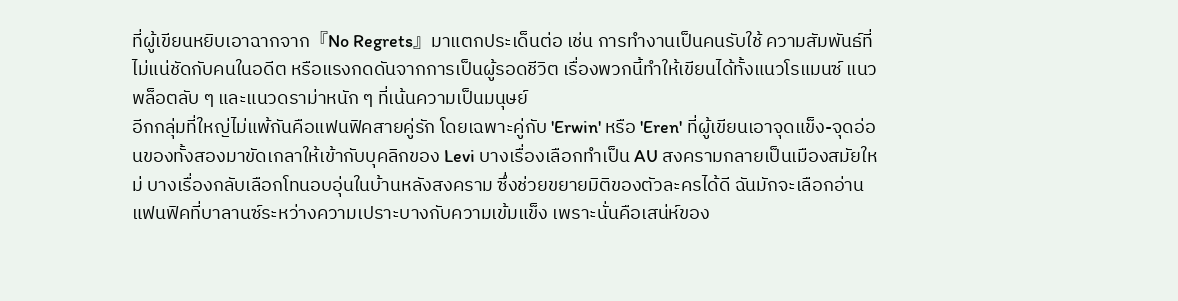ที่ผู้เขียนหยิบเอาฉากจาก『No Regrets』มาแตกประเด็นต่อ เช่น การทำงานเป็นคนรับใช้ ความสัมพันธ์ที่ไม่แน่ชัดกับคนในอดีต หรือแรงกดดันจากการเป็นผู้รอดชีวิต เรื่องพวกนี้ทำให้เขียนได้ทั้งแนวโรแมนซ์ แนวพล็อตลับ ๆ และแนวดราม่าหนัก ๆ ที่เน้นความเป็นมนุษย์
อีกกลุ่มที่ใหญ่ไม่แพ้กันคือแฟนฟิคสายคู่รัก โดยเฉพาะคู่กับ 'Erwin' หรือ 'Eren' ที่ผู้เขียนเอาจุดแข็ง-จุดอ่อนของทั้งสองมาขัดเกลาให้เข้ากับบุคลิกของ Levi บางเรื่องเลือกทำเป็น AU สงครามกลายเป็นเมืองสมัยใหม่ บางเรื่องกลับเลือกโทนอบอุ่นในบ้านหลังสงคราม ซึ่งช่วยขยายมิติของตัวละครได้ดี ฉันมักจะเลือกอ่านแฟนฟิคที่บาลานซ์ระหว่างความเปราะบางกับความเข้มแข็ง เพราะนั่นคือเสน่ห์ของ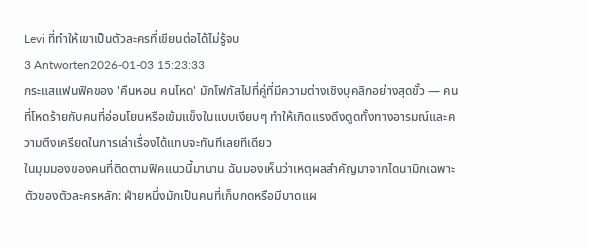Levi ที่ทำให้เขาเป็นตัวละครที่เขียนต่อได้ไม่รู้จบ
3 Antworten2026-01-03 15:23:33
กระแสแฟนฟิคของ 'คืนหอน คนโหด' มักโฟกัสไปที่คู่ที่มีความต่างเชิงบุคลิกอย่างสุดขั้ว — คนที่โหดร้ายกับคนที่อ่อนโยนหรือเข้มแข็งในแบบเงียบๆ ทำให้เกิดแรงดึงดูดทั้งทางอารมณ์และความตึงเครียดในการเล่าเรื่องได้แทบจะทันทีเลยทีเดียว
ในมุมมองของคนที่ติดตามฟิคแนวนี้มานาน ฉันมองเห็นว่าเหตุผลสำคัญมาจากไดนามิกเฉพาะตัวของตัวละครหลัก: ฝ่ายหนึ่งมักเป็นคนที่เก็บกดหรือมีบาดแผ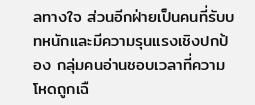ลทางใจ ส่วนอีกฝ่ายเป็นคนที่รับบทหนักและมีความรุนแรงเชิงปกป้อง กลุ่มคนอ่านชอบเวลาที่ความโหดถูกเฉื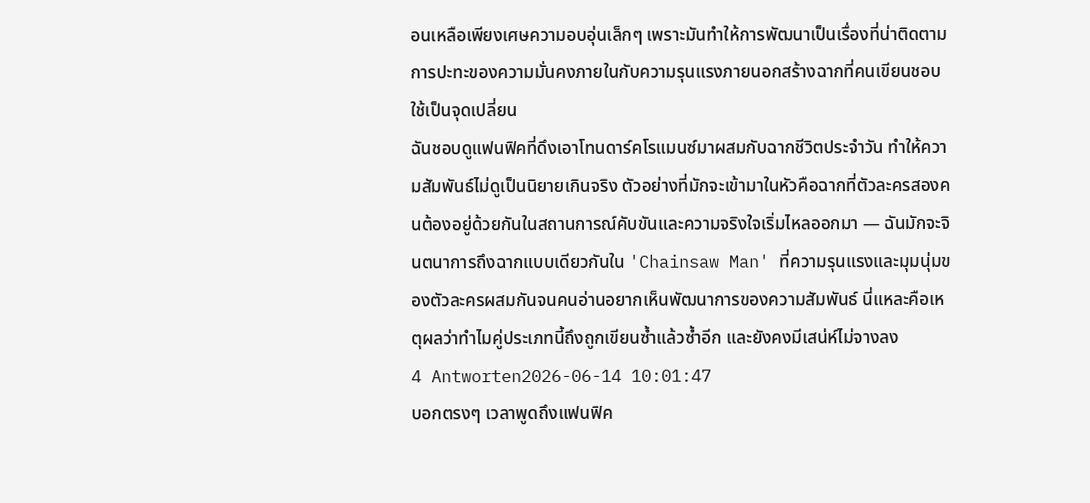อนเหลือเพียงเศษความอบอุ่นเล็กๆ เพราะมันทำให้การพัฒนาเป็นเรื่องที่น่าติดตาม การปะทะของความมั่นคงภายในกับความรุนแรงภายนอกสร้างฉากที่คนเขียนชอบใช้เป็นจุดเปลี่ยน
ฉันชอบดูแฟนฟิคที่ดึงเอาโทนดาร์คโรแมนซ์มาผสมกับฉากชีวิตประจำวัน ทำให้ความสัมพันธ์ไม่ดูเป็นนิยายเกินจริง ตัวอย่างที่มักจะเข้ามาในหัวคือฉากที่ตัวละครสองคนต้องอยู่ด้วยกันในสถานการณ์คับขันและความจริงใจเริ่มไหลออกมา — ฉันมักจะจินตนาการถึงฉากแบบเดียวกันใน 'Chainsaw Man' ที่ความรุนแรงและมุมนุ่มของตัวละครผสมกันจนคนอ่านอยากเห็นพัฒนาการของความสัมพันธ์ นี่แหละคือเหตุผลว่าทำไมคู่ประเภทนี้ถึงถูกเขียนซ้ำแล้วซ้ำอีก และยังคงมีเสน่ห์ไม่จางลง
4 Antworten2026-06-14 10:01:47
บอกตรงๆ เวลาพูดถึงแฟนฟิค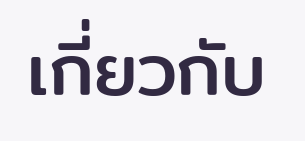เกี่ยวกับ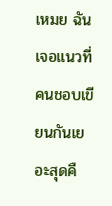เหมย ฉันเจอแนวที่คนชอบเขียนกันเยอะสุดคื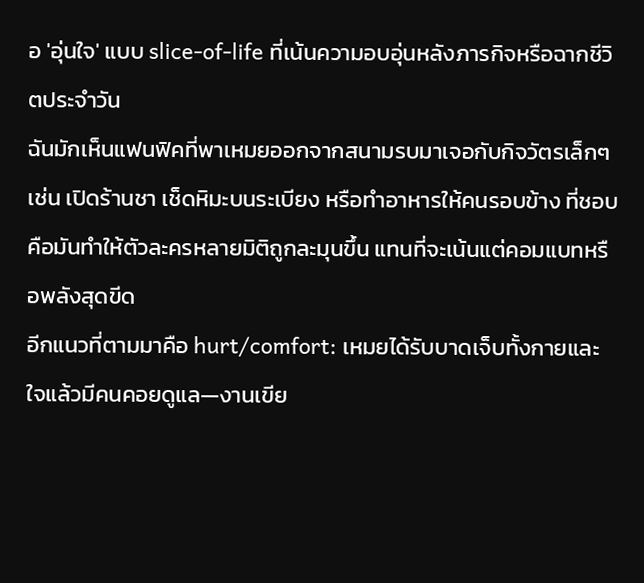อ 'อุ่นใจ' แบบ slice-of-life ที่เน้นความอบอุ่นหลังภารกิจหรือฉากชีวิตประจำวัน
ฉันมักเห็นแฟนฟิคที่พาเหมยออกจากสนามรบมาเจอกับกิจวัตรเล็กๆ เช่น เปิดร้านชา เช็ดหิมะบนระเบียง หรือทำอาหารให้คนรอบข้าง ที่ชอบคือมันทำให้ตัวละครหลายมิติถูกละมุนขึ้น แทนที่จะเน้นแต่คอมแบทหรือพลังสุดขีด
อีกแนวที่ตามมาคือ hurt/comfort: เหมยได้รับบาดเจ็บทั้งกายและใจแล้วมีคนคอยดูแล—งานเขีย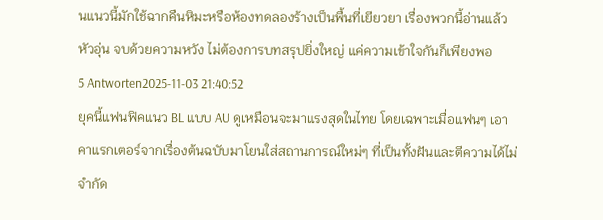นแนวนี้มักใช้ฉากคืนหิมะหรือห้องทดลองร้างเป็นพื้นที่เยียวยา เรื่องพวกนี้อ่านแล้วหัวอุ่น จบด้วยความหวัง ไม่ต้องการบทสรุปยิ่งใหญ่ แค่ความเข้าใจกันก็เพียงพอ
5 Antworten2025-11-03 21:40:52
ยุคนี้แฟนฟิคแนว BL แบบ AU ดูเหมือนจะมาแรงสุดในไทย โดยเฉพาะเมื่อแฟนๆ เอาคาแรกเตอร์จากเรื่องต้นฉบับมาโยนใส่สถานการณ์ใหม่ๆ ที่เป็นทั้งฝันและตีความได้ไม่จำกัด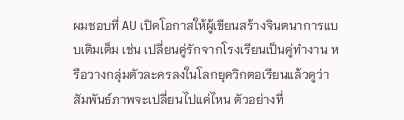ผมชอบที่ AU เปิดโอกาสให้ผู้เขียนสร้างจินตนาการแบบเติมเต็ม เช่น เปลี่ยนคู่รักจากโรงเรียนเป็นคู่ทำงาน หรือวางกลุ่มตัวละครลงในโลกยุควิกตอเรียนแล้วดูว่าสัมพันธ์ภาพจะเปลี่ยนไปแค่ไหน ตัวอย่างที่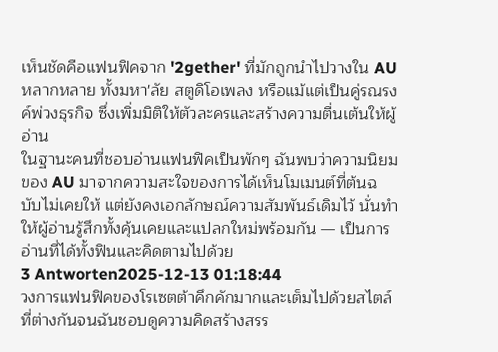เห็นชัดคือแฟนฟิคจาก '2gether' ที่มักถูกนำไปวางใน AU หลากหลาย ทั้งมหา'ลัย สตูดิโอเพลง หรือแม้แต่เป็นคู่รณรงค์พ่วงธุรกิจ ซึ่งเพิ่มมิติให้ตัวละครและสร้างความตื่นเต้นให้ผู้อ่าน
ในฐานะคนที่ชอบอ่านแฟนฟิคเป็นพักๆ ฉันพบว่าความนิยมของ AU มาจากความสะใจของการได้เห็นโมเมนต์ที่ต้นฉบับไม่เคยให้ แต่ยังคงเอกลักษณ์ความสัมพันธ์เดิมไว้ นั่นทำให้ผู้อ่านรู้สึกทั้งคุ้นเคยและแปลกใหม่พร้อมกัน — เป็นการอ่านที่ได้ทั้งฟินและคิดตามไปด้วย
3 Antworten2025-12-13 01:18:44
วงการแฟนฟิคของโรเซตต้าคึกคักมากและเต็มไปด้วยสไตล์ที่ต่างกันจนฉันชอบดูความคิดสร้างสรร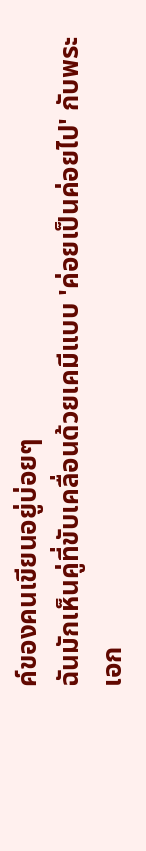ค์ของคนเขียนอยู่บ่อยๆ
ฉันมักเห็นคู่ที่ขับเคลื่อนด้วยเคมีแบบ 'ค่อยเป็นค่อยไป' กับพระเอก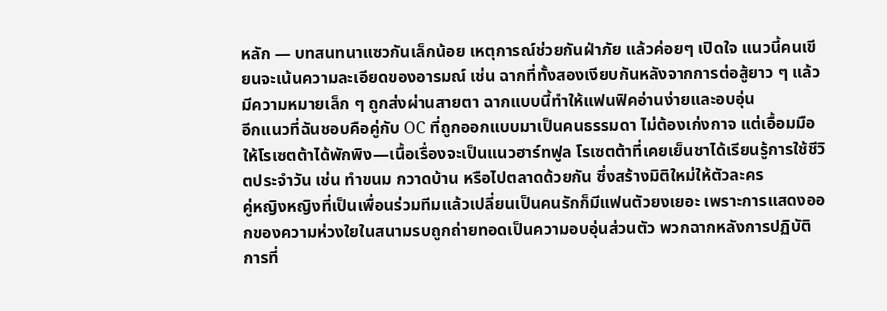หลัก — บทสนทนาแซวกันเล็กน้อย เหตุการณ์ช่วยกันฝ่าภัย แล้วค่อยๆ เปิดใจ แนวนี้คนเขียนจะเน้นความละเอียดของอารมณ์ เช่น ฉากที่ทั้งสองเงียบกันหลังจากการต่อสู้ยาว ๆ แล้วมีความหมายเล็ก ๆ ถูกส่งผ่านสายตา ฉากแบบนี้ทำให้แฟนฟิคอ่านง่ายและอบอุ่น
อีกแนวที่ฉันชอบคือคู่กับ OC ที่ถูกออกแบบมาเป็นคนธรรมดา ไม่ต้องเก่งกาจ แต่เอื้อมมือให้โรเซตต้าได้พักพิง—เนื้อเรื่องจะเป็นแนวฮาร์ทฟูล โรเซตต้าที่เคยเย็นชาได้เรียนรู้การใช้ชีวิตประจำวัน เช่น ทำขนม กวาดบ้าน หรือไปตลาดด้วยกัน ซึ่งสร้างมิติใหม่ให้ตัวละคร
คู่หญิงหญิงที่เป็นเพื่อนร่วมทีมแล้วเปลี่ยนเป็นคนรักก็มีแฟนตัวยงเยอะ เพราะการแสดงออกของความห่วงใยในสนามรบถูกถ่ายทอดเป็นความอบอุ่นส่วนตัว พวกฉากหลังการปฏิบัติการที่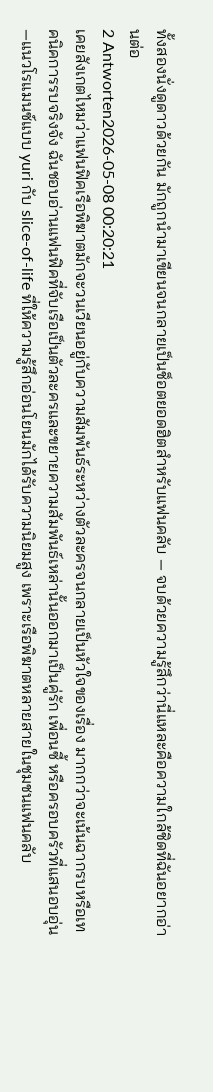ทั้งสองนั่งดูดาวด้วยกัน มักถูกนำมาเขียนจนกลายเป็นช็อตยอดฮิตสำหรับแฟนคลับ — จบด้วยความรู้สึกว่านี่แหละคือความใกล้ชิดที่ฉันอยากอ่านต่อ
2 Antworten2026-05-08 00:20:21
เคยสังเกตไหมว่าแฟนฟิคเรือพิฆาตมักจะวนเวียนอยู่กับความสัมพันธ์ระหว่างตัวละครจนกลายเป็นหัวใจของเรื่อง มากกว่าจะเน้นฉากรบหรือเทคนิคการรบจริงจัง ฉันชอบอ่านแฟนฟิคที่จับเรือเป็นตัวละครและขยายความสัมพันธ์เหล่านั้นออกมาเป็นคู่รัก เพื่อนซี้ หรือครอบครัวที่แสนอบอุ่น—แนวโรแมนซ์แบบ yuri กับ slice-of-life ที่ให้ความรู้สึกอ่อนโยนมักได้รับความนิยมสูง เพราะเรือพิฆาตหลายสายในชุมชนแฟนคลับ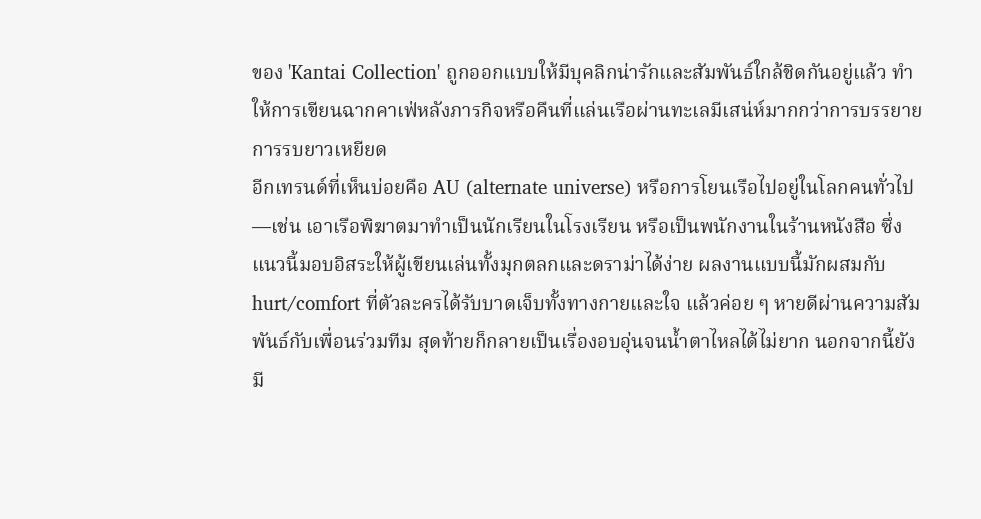ของ 'Kantai Collection' ถูกออกแบบให้มีบุคลิกน่ารักและสัมพันธ์ใกล้ชิดกันอยู่แล้ว ทำให้การเขียนฉากคาเฟ่หลังภารกิจหรือคืนที่แล่นเรือผ่านทะเลมีเสน่ห์มากกว่าการบรรยายการรบยาวเหยียด
อีกเทรนด์ที่เห็นบ่อยคือ AU (alternate universe) หรือการโยนเรือไปอยู่ในโลกคนทั่วไป—เช่น เอาเรือพิฆาตมาทำเป็นนักเรียนในโรงเรียน หรือเป็นพนักงานในร้านหนังสือ ซึ่งแนวนี้มอบอิสระให้ผู้เขียนเล่นทั้งมุกตลกและดราม่าได้ง่าย ผลงานแบบนี้มักผสมกับ hurt/comfort ที่ตัวละครได้รับบาดเจ็บทั้งทางกายและใจ แล้วค่อย ๆ หายดีผ่านความสัมพันธ์กับเพื่อนร่วมทีม สุดท้ายก็กลายเป็นเรื่องอบอุ่นจนน้ำตาไหลได้ไม่ยาก นอกจากนี้ยังมี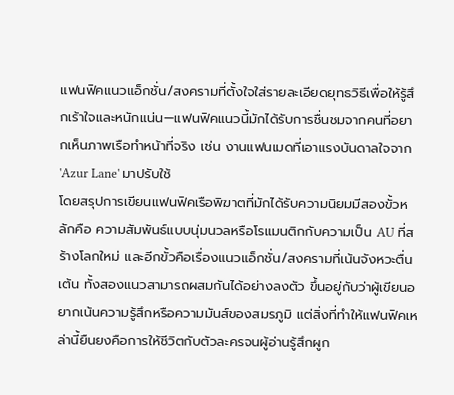แฟนฟิคแนวแอ็กชั่น/สงครามที่ตั้งใจใส่รายละเอียดยุทธวิธีเพื่อให้รู้สึกเร้าใจและหนักแน่น—แฟนฟิคแนวนี้มักได้รับการชื่นชมจากคนที่อยากเห็นภาพเรือทำหน้าที่จริง เช่น งานแฟนเมดที่เอาแรงบันดาลใจจาก 'Azur Lane' มาปรับใช้
โดยสรุปการเขียนแฟนฟิคเรือพิฆาตที่มักได้รับความนิยมมีสองขั้วหลักคือ ความสัมพันธ์แบบนุ่มนวลหรือโรแมนติกกับความเป็น AU ที่สร้างโลกใหม่ และอีกขั้วคือเรื่องแนวแอ็กชั่น/สงครามที่เน้นจังหวะตื่นเต้น ทั้งสองแนวสามารถผสมกันได้อย่างลงตัว ขึ้นอยู่กับว่าผู้เขียนอยากเน้นความรู้สึกหรือความมันส์ของสมรภูมิ แต่สิ่งที่ทำให้แฟนฟิคเหล่านี้ยืนยงคือการให้ชีวิตกับตัวละครจนผู้อ่านรู้สึกผูก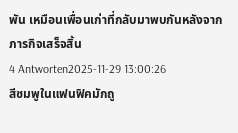พัน เหมือนเพื่อนเก่าที่กลับมาพบกันหลังจากภารกิจเสร็จสิ้น
4 Antworten2025-11-29 13:00:26
สีชมพูในแฟนฟิคมักถู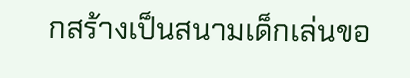กสร้างเป็นสนามเด็กเล่นขอ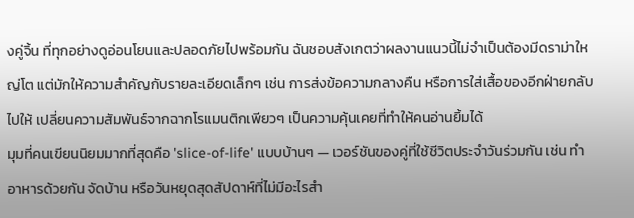งคู่จิ้น ที่ทุกอย่างดูอ่อนโยนและปลอดภัยไปพร้อมกัน ฉันชอบสังเกตว่าผลงานแนวนี้ไม่จำเป็นต้องมีดราม่าใหญ่โต แต่มักให้ความสำคัญกับรายละเอียดเล็กๆ เช่น การส่งข้อความกลางคืน หรือการใส่เสื้อของอีกฝ่ายกลับไปให้ เปลี่ยนความสัมพันธ์จากฉากโรแมนติกเพียวๆ เป็นความคุ้นเคยที่ทำให้คนอ่านยิ้มได้
มุมที่คนเขียนนิยมมากที่สุดคือ 'slice-of-life' แบบบ้านๆ — เวอร์ชันของคู่ที่ใช้ชีวิตประจำวันร่วมกัน เช่น ทำอาหารด้วยกัน จัดบ้าน หรือวันหยุดสุดสัปดาห์ที่ไม่มีอะไรสำ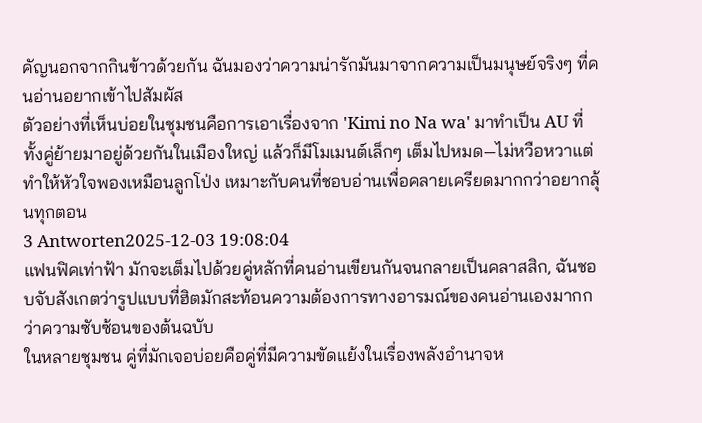คัญนอกจากกินข้าวด้วยกัน ฉันมองว่าความน่ารักมันมาจากความเป็นมนุษย์จริงๆ ที่คนอ่านอยากเข้าไปสัมผัส
ตัวอย่างที่เห็นบ่อยในชุมชนคือการเอาเรื่องจาก 'Kimi no Na wa' มาทำเป็น AU ที่ทั้งคู่ย้ายมาอยู่ด้วยกันในเมืองใหญ่ แล้วก็มีโมเมนต์เล็กๆ เต็มไปหมด—ไม่หวือหวาแต่ทำให้หัวใจพองเหมือนลูกโป่ง เหมาะกับคนที่ชอบอ่านเพื่อคลายเครียดมากกว่าอยากลุ้นทุกตอน
3 Antworten2025-12-03 19:08:04
แฟนฟิคเท่าฟ้า มักจะเต็มไปด้วยคู่หลักที่คนอ่านเขียนกันจนกลายเป็นคลาสสิก, ฉันชอบจับสังเกตว่ารูปแบบที่ฮิตมักสะท้อนความต้องการทางอารมณ์ของคนอ่านเองมากกว่าความซับซ้อนของต้นฉบับ
ในหลายชุมชน คู่ที่มักเจอบ่อยคือคู่ที่มีความขัดแย้งในเรื่องพลังอำนาจห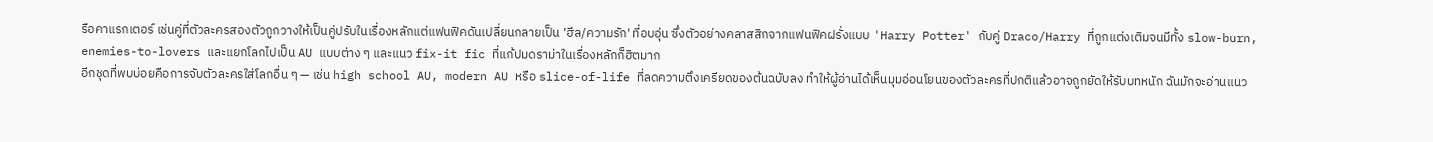รือคาแรกเตอร์ เช่นคู่ที่ตัวละครสองตัวถูกวางให้เป็นคู่ปรับในเรื่องหลักแต่แฟนฟิคดันเปลี่ยนกลายเป็น 'ฮีล/ความรัก' ที่อบอุ่น ซึ่งตัวอย่างคลาสสิกจากแฟนฟิคฝรั่งแบบ 'Harry Potter' กับคู่ Draco/Harry ที่ถูกแต่งเติมจนมีทั้ง slow-burn, enemies-to-lovers และแยกโลกไปเป็น AU แบบต่าง ๆ และแนว fix-it fic ที่แก้ปมดราม่าในเรื่องหลักก็ฮิตมาก
อีกชุดที่พบบ่อยคือการจับตัวละครใส่โลกอื่น ๆ — เช่น high school AU, modern AU หรือ slice-of-life ที่ลดความตึงเครียดของต้นฉบับลง ทำให้ผู้อ่านได้เห็นมุมอ่อนโยนของตัวละครที่ปกติแล้วอาจถูกยัดให้รับบทหนัก ฉันมักจะอ่านแนว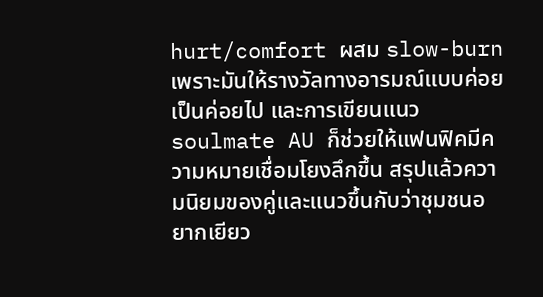hurt/comfort ผสม slow-burn เพราะมันให้รางวัลทางอารมณ์แบบค่อยเป็นค่อยไป และการเขียนแนว soulmate AU ก็ช่วยให้แฟนฟิคมีความหมายเชื่อมโยงลึกขึ้น สรุปแล้วความนิยมของคู่และแนวขึ้นกับว่าชุมชนอยากเยียว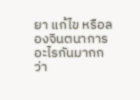ยา แก้ไข หรือลองจินตนาการอะไรกันมากกว่า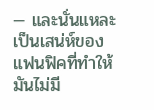— และนั่นแหละเป็นเสน่ห์ของแฟนฟิคที่ทำให้มันไม่มี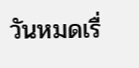วันหมดเรื่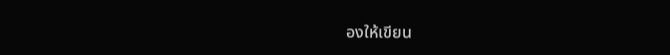องให้เขียน